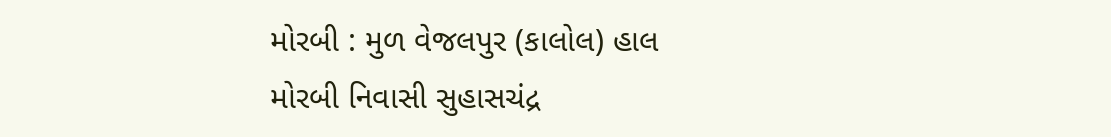મોરબી : મુળ વેજલપુર (કાલોલ) હાલ મોરબી નિવાસી સુહાસચંદ્ર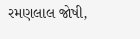રમણલાલ જોષી,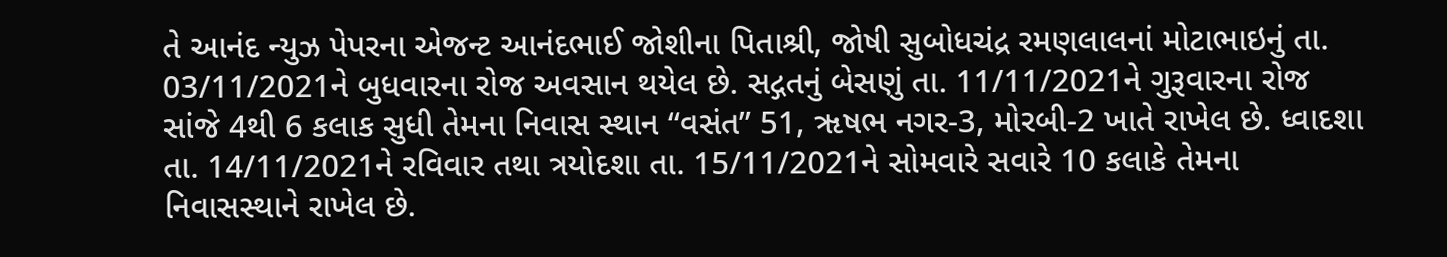તે આનંદ ન્યુઝ પેપરના એજન્ટ આનંદભાઈ જોશીના પિતાશ્રી, જોષી સુબોધચંદ્ર રમણલાલનાં મોટાભાઇનું તા. 03/11/2021ને બુધવારના રોજ અવસાન થયેલ છે. સદ્ગતનું બેસણું તા. 11/11/2021ને ગુરૂવારના રોજ સાંજે 4થી 6 કલાક સુધી તેમના નિવાસ સ્થાન “વસંત” 51, ૠષભ નગર-3, મોરબી-2 ખાતે રાખેલ છે. ધ્વાદશા તા. 14/11/2021ને રવિવાર તથા ત્રયોદશા તા. 15/11/2021ને સોમવારે સવારે 10 કલાકે તેમના નિવાસસ્થાને રાખેલ છે.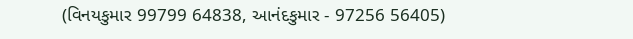(વિનયકુમાર 99799 64838, આનંદકુમાર - 97256 56405)